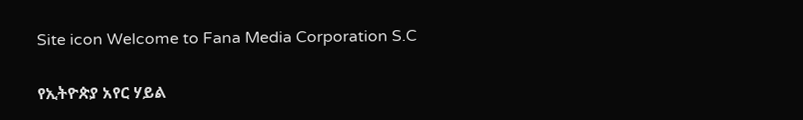Site icon Welcome to Fana Media Corporation S.C

የኢትዮጵያ አየር ሃይል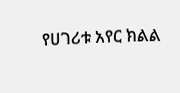የሀገሪቱ አየር ክልል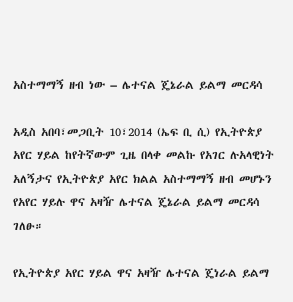አስተማማኝ ዘብ ነው – ሌተናል ጄኔራል ይልማ መርዳሳ

አዲስ አበባ፣መጋቢት 10፣2014 (ኤፍ ቢ ሲ) የኢትዮጵያ አየር ሃይል ከየትኛውም ጊዜ በላቀ መልኩ የአገር ሉአላዊነት አለኝታና የኢትዮጵያ አየር ክልል አስተማማኝ ዘብ መሆኑን የአየር ሃይሉ ዋና አዛዥ ሌተናል ጄኔራል ይልማ መርዳሳ ገለፁ።

የኢትዮጵያ አየር ሃይል ዋና አዛዥ ሌተናል ጄነራል ይልማ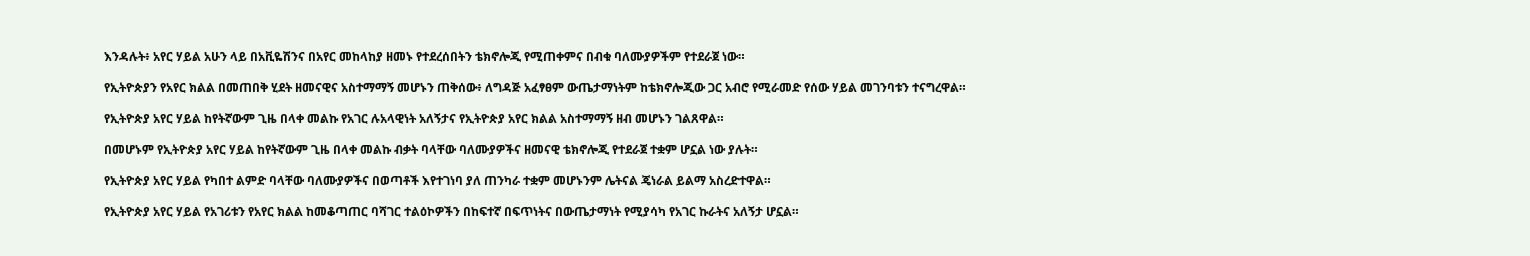እንዳሉት፥ አየር ሃይል አሁን ላይ በአቪዬሽንና በአየር መከላከያ ዘመኑ የተደረሰበትን ቴክኖሎጂ የሚጠቀምና በብቁ ባለሙያዎችም የተደራጀ ነው።

የኢትዮጵያን የአየር ክልል በመጠበቅ ሂደት ዘመናዊና አስተማማኝ መሆኑን ጠቅሰው፥ ለግዳጅ አፈፃፀም ውጤታማነትም ከቴክኖሎጂው ጋር አብሮ የሚራመድ የሰው ሃይል መገንባቱን ተናግረዋል።

የኢትዮጵያ አየር ሃይል ከየትኛውም ጊዜ በላቀ መልኩ የአገር ሉአላዊነት አለኝታና የኢትዮጵያ አየር ክልል አስተማማኝ ዘብ መሆኑን ገልጸዋል።

በመሆኑም የኢትዮጵያ አየር ሃይል ከየትኛውም ጊዜ በላቀ መልኩ ብቃት ባላቸው ባለሙያዎችና ዘመናዊ ቴክኖሎጂ የተደራጀ ተቋም ሆኗል ነው ያሉት።

የኢትዮጵያ አየር ሃይል የካበተ ልምድ ባላቸው ባለሙያዎችና በወጣቶች እየተገነባ ያለ ጠንካራ ተቋም መሆኑንም ሌትናል ጄነራል ይልማ አስረድተዋል።

የኢትዮጵያ አየር ሃይል የአገሪቱን የአየር ክልል ከመቆጣጠር ባሻገር ተልዕኮዎችን በከፍተኛ በፍጥነትና በውጤታማነት የሚያሳካ የአገር ኩራትና አለኝታ ሆኗል።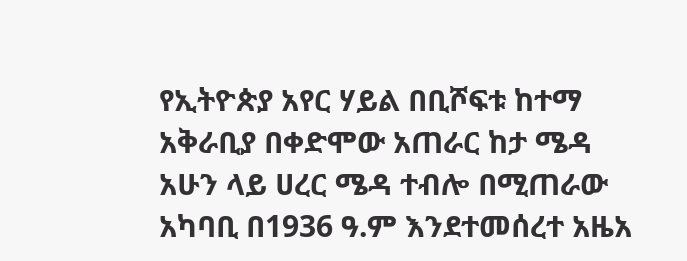የኢትዮጵያ አየር ሃይል በቢሾፍቱ ከተማ አቅራቢያ በቀድሞው አጠራር ከታ ሜዳ አሁን ላይ ሀረር ሜዳ ተብሎ በሚጠራው አካባቢ በ1936 ዓ.ም እንደተመሰረተ አዜአ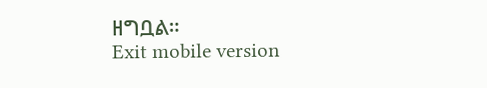ዘግቧል።
Exit mobile version